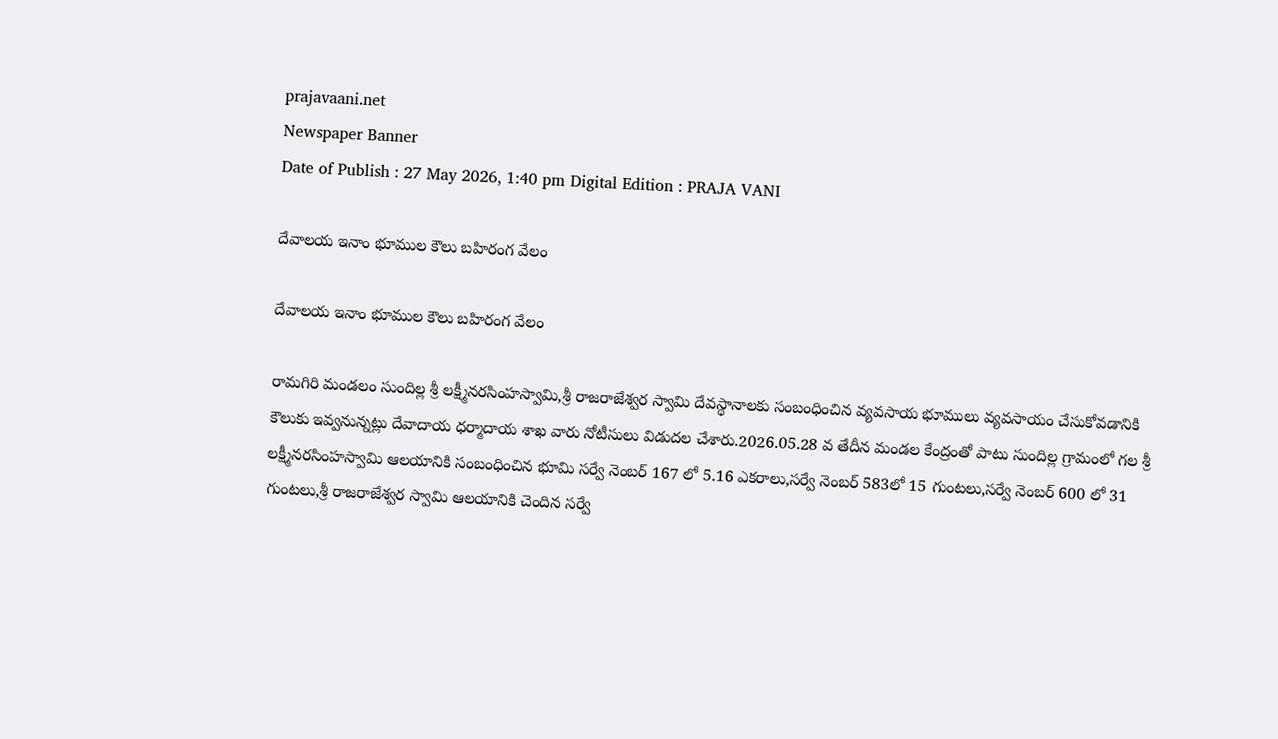prajavaani.net
Newspaper Banner
Date of Publish : 27 May 2026, 1:40 pm Digital Edition : PRAJA VANI

దేవాలయ ఇనాం భూముల కౌలు బహిరంగ వేలం

దేవాలయ ఇనాం భూముల కౌలు బహిరంగ వేలం

రామగిరి మండలం సుందిల్ల శ్రీ లక్ష్మీనరసింహస్వామి,శ్రీ రాజరాజేశ్వర స్వామి దేవస్థానాలకు సంబంధించిన వ్యవసాయ భూములు వ్యవసాయం చేసుకోవడానికి కౌలుకు ఇవ్వనున్నట్లు దేవాదాయ ధర్మాదాయ శాఖ వారు నోటీసులు విడుదల చేశారు.2026.05.28 వ తేదీన మండల కేంద్రంతో పాటు సుందిల్ల గ్రామంలో గల శ్రీ లక్ష్మీనరసింహస్వామి ఆలయానికి సంబంధించిన భూమి సర్వే నెంబర్ 167 లో 5.16 ఎకరాలు,సర్వే నెంబర్ 583లో 15 గుంటలు,సర్వే నెంబర్ 600 లో 31 గుంటలు,శ్రీ రాజరాజేశ్వర స్వామి ఆలయానికి చెందిన సర్వే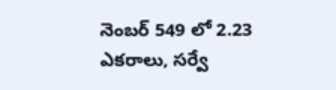నెంబర్ 549 లో 2.23 ఎకరాలు, సర్వే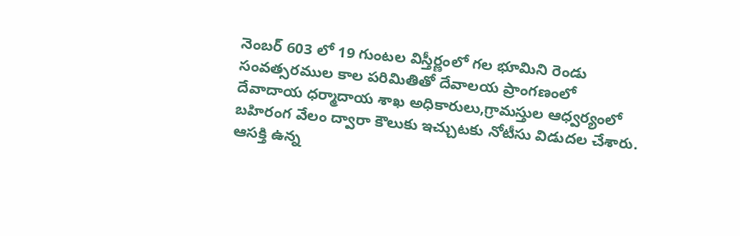నెంబర్ 603 లో 19 గుంటల విస్తీర్ణంలో గల భూమిని రెండు సంవత్సరముల కాల పరిమితితో దేవాలయ ప్రాంగణంలో దేవాదాయ ధర్మాదాయ శాఖ అధికారులు,గ్రామస్తుల ఆధ్వర్యంలో బహిరంగ వేలం ద్వారా కౌలుకు ఇచ్చుటకు నోటీసు విడుదల చేశారు.
ఆసక్తి ఉన్న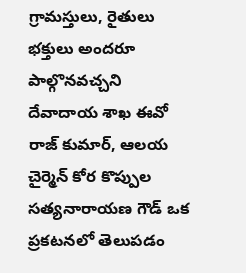గ్రామస్తులు, రైతులు భక్తులు అందరూ పాల్గొనవచ్చని దేవాదాయ శాఖ ఈవో రాజ్ కుమార్, ఆలయ చైర్మెన్ కోర కొప్పుల సత్యనారాయణ గౌడ్ ఒక ప్రకటనలో తెలుపడం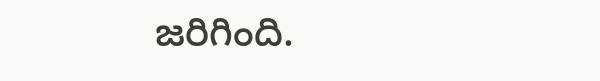జరిగింది.